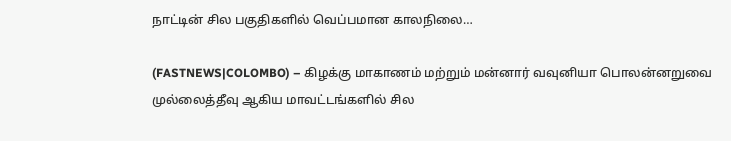நாட்டின் சில பகுதிகளில் வெப்பமான காலநிலை…

(FASTNEWS|COLOMBO) – கிழக்கு மாகாணம் மற்றும் மன்னார் வவுனியா பொலன்னறுவை முல்லைத்தீவு ஆகிய மாவட்டங்களில் சில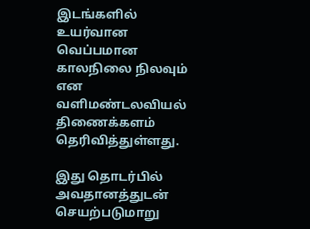இடங்களில் உயர்வான வெப்பமான காலநிலை நிலவும் என வளிமண்டலவியல் திணைக்களம் தெரிவித்துள்ளது.

இது தொடர்பில் அவதானத்துடன் செயற்படுமாறு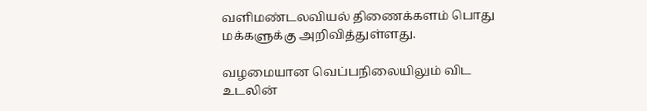வளிமண்டலவியல் திணைக்களம் பொது மக்களுக்கு அறிவித்துள்ளது.

வழமையான வெப்பநிலையிலும் விட உடலின்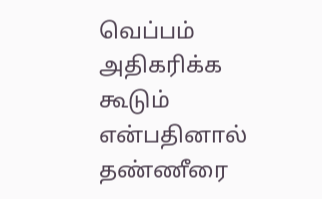வெப்பம் அதிகரிக்க கூடும் என்பதினால் தண்ணீரை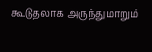கூடுதலாக அருந்துமாறும்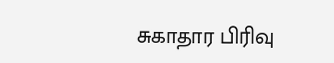சுகாதார பிரிவு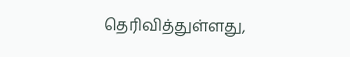தெரிவித்துள்ளது,